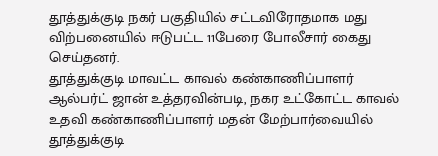தூத்துக்குடி நகர் பகுதியில் சட்டவிரோதமாக மது விற்பனையில் ஈடுபட்ட 11பேரை போலீசார் கைது செய்தனர்.
தூத்துக்குடி மாவட்ட காவல் கண்காணிப்பாளர் ஆல்பர்ட் ஜான் உத்தரவின்படி, நகர உட்கோட்ட காவல் உதவி கண்காணிப்பாளர் மதன் மேற்பார்வையில் தூத்துக்குடி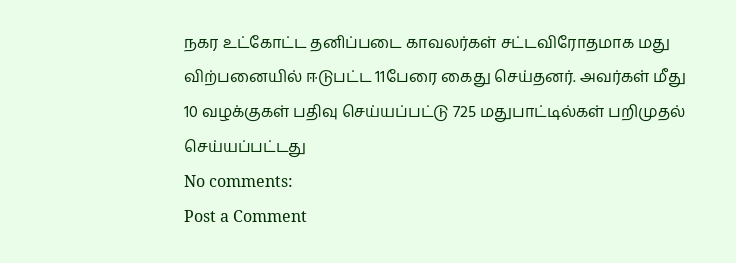நகர உட்கோட்ட தனிப்படை காவலர்கள் சட்டவிரோதமாக மது விற்பனையில் ஈடுபட்ட 11பேரை கைது செய்தனர். அவர்கள் மீது 10 வழக்குகள் பதிவு செய்யப்பட்டு 725 மதுபாட்டில்கள் பறிமுதல் செய்யப்பட்டது
No comments:
Post a Comment